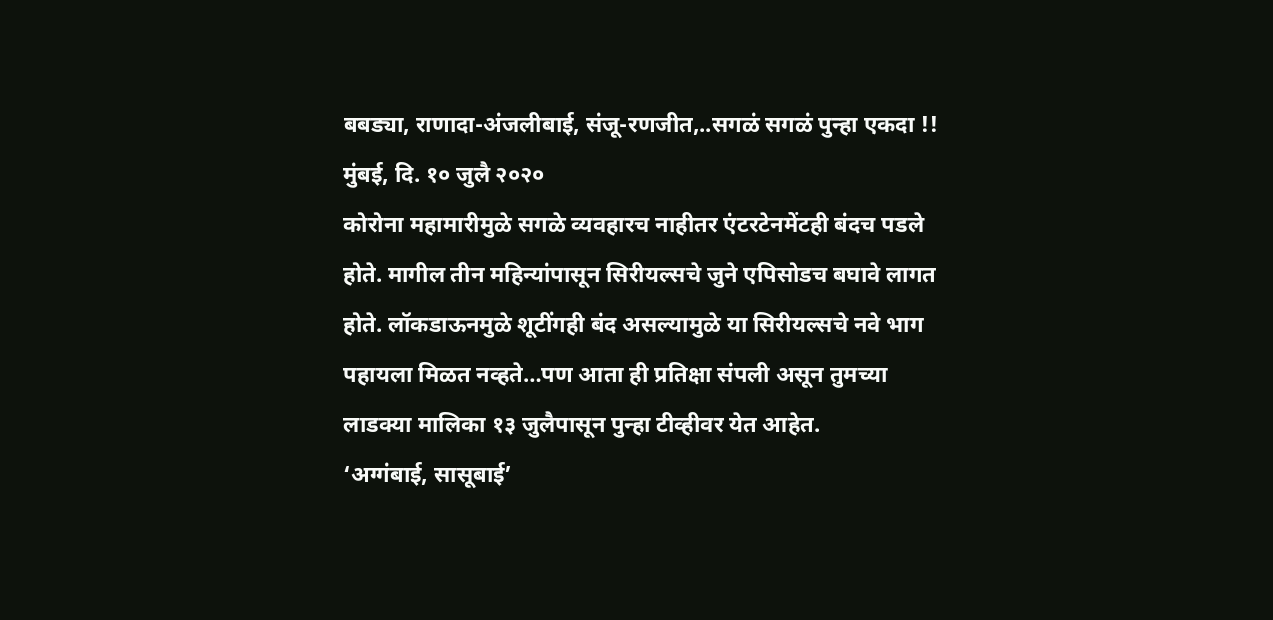बबड्या, राणादा-अंजलीबाई, संजू-रणजीत,..सगळं सगळं पुन्हा एकदा !!
मुंबई, दि. १० जुलै २०२०
कोरोना महामारीमुळे सगळे व्यवहारच नाहीतर एंटरटेनमेंटही बंदच पडले होते. मागील तीन महिन्यांपासून सिरीयल्सचे जुने एपिसोडच बघावे लागत होते. लॉकडाऊनमुळे शूटींगही बंद असल्यामुळे या सिरीयल्सचे नवे भाग पहायला मिळत नव्हते…पण आता ही प्रतिक्षा संपली असून तुमच्या लाडक्या मालिका १३ जुलैपासून पुन्हा टीव्हीवर येत आहेत.
‘अग्गंबाई, सासूबाई’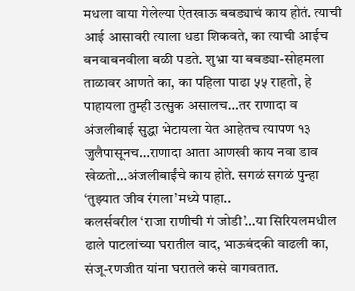मधला वाया गेलेल्या ऐतखाऊ बबड्याचं काय होतं. त्याची आई आसावरी त्याला धडा शिकवते, का त्याची आईच बनवाबनवीला बळी पडते. शुभ्रा या बबड्या-सोहमला ताळावर आणते का, का पहिला पाढा ५५ राहतो, हे पाहायला तुम्ही उत्सुक असालच…तर राणादा व अंजलीबाई सुद्धा भेटायला येत आहेतच त्यापण १३ जुलैपासूनच…राणादा आता आणखी काय नवा डाव खेळतो…अंजलीबाईंचे काय होते. सगळं सगळं पुन्हा ‘तुझ्यात जीव रंगला’मध्ये पाहा..
कलर्सवरील ‘राजा राणीची गं जोडी’…या सिरियलमधील ढाले पाटलांच्या घरातील वाद, भाऊबंदकी वाढली का, संजू-रणजीत यांना घरातले कसे वागवतात.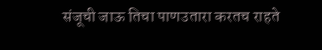संजूची जाऊ तिचा पाणउतारा करतच राहते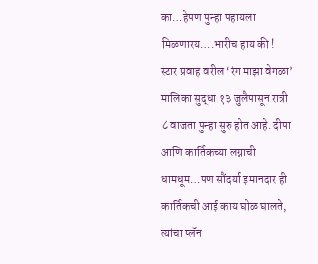का…हेपण पुन्हा पहायला मिळणारय….भारीच हाय की !
स्टार प्रवाह वरील ‘रंग माझा वेगळा’ मालिका सुद्धा १३ जुलैपासून रात्री ८ वाजता पुन्हा सुरु होत आहे. दीपा आणि कार्तिकच्या लग्नाची धामधूम…पण सौंदर्या इमानदार ही कार्तिकची आई काय घोळ घालते, त्यांचा प्लॅन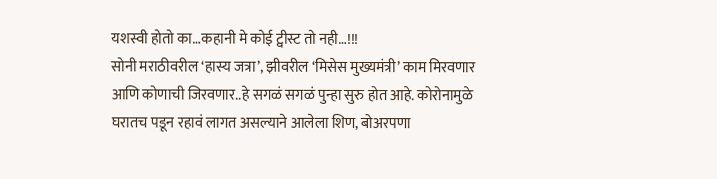यशस्वी होतो का…कहानी मे कोई ट्वीस्ट तो नही…!!!
सोनी मराठीवरील ‘हास्य जत्रा’, झीवरील ‘मिसेस मुख्यमंत्री’ काम मिरवणार आणि कोणाची जिरवणार..हे सगळं सगळं पुन्हा सुरु होत आहे. कोरोनामुळे घरातच पडून रहावं लागत असल्याने आलेला शिण, बोअरपणा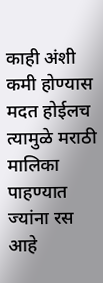काही अंशी कमी होण्यास मदत होईलच त्यामुळे मराठी मालिका पाहण्यात ज्यांना रस आहे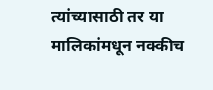त्यांच्यासाठी तर या मालिकांमधून नक्कीच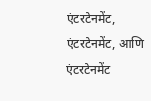एंटरटेनमेंट, एंटरटेनमेंट, आणि एंटरटेनमेंट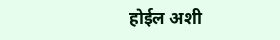होईल अशी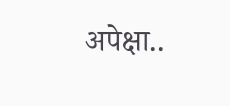अपेक्षा..